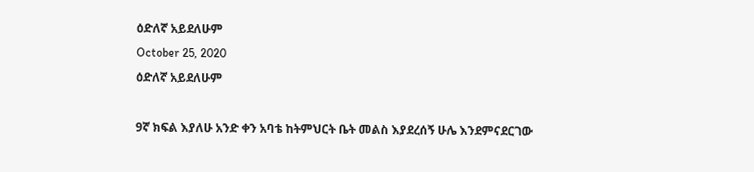ዕድለኛ አይደለሁም
October 25, 2020
ዕድለኛ አይደለሁም

9ኛ ክፍል እያለሁ አንድ ቀን አባቴ ከትምህርት ቤት መልስ እያደረሰኝ ሁሌ እንደምናደርገው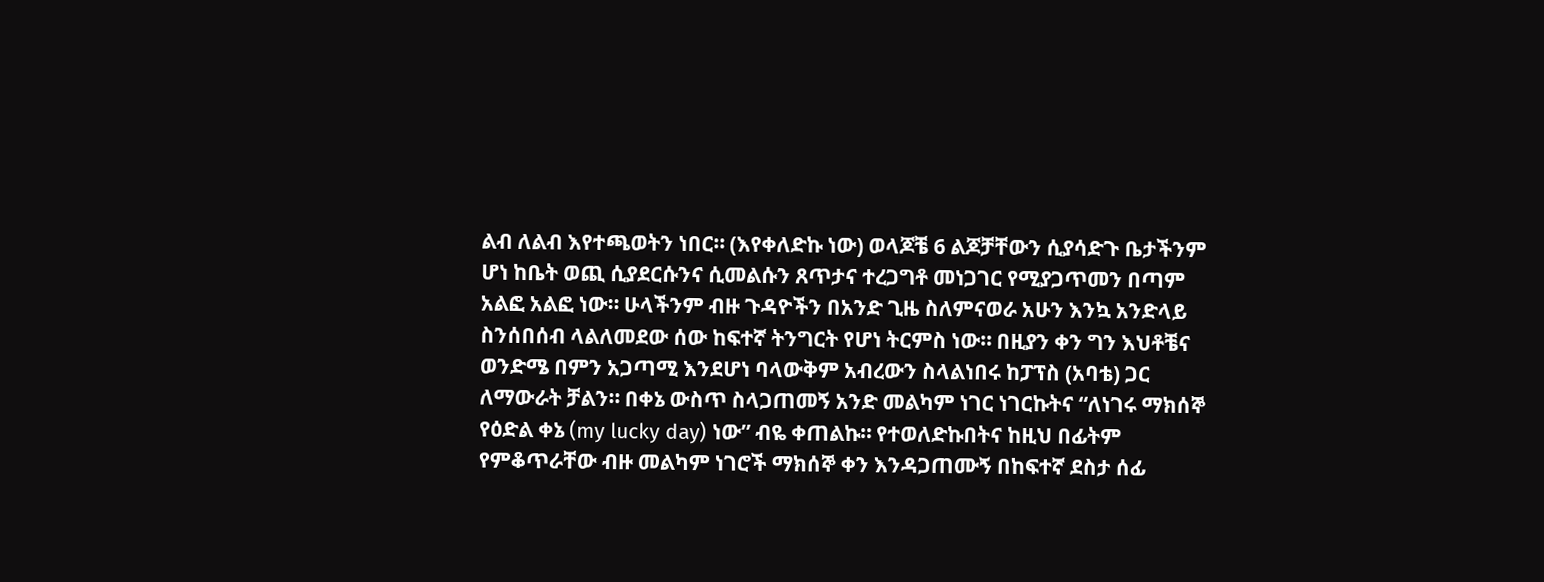ልብ ለልብ እየተጫወትን ነበር። (እየቀለድኩ ነው) ወላጆቼ 6 ልጆቻቸውን ሲያሳድጉ ቤታችንም ሆነ ከቤት ወጪ ሲያደርሱንና ሲመልሱን ጸጥታና ተረጋግቶ መነጋገር የሚያጋጥመን በጣም አልፎ አልፎ ነው። ሁላችንም ብዙ ጉዳዮችን በአንድ ጊዜ ስለምናወራ አሁን እንኳ አንድላይ ስንሰበሰብ ላልለመደው ሰው ከፍተኛ ትንግርት የሆነ ትርምስ ነው። በዚያን ቀን ግን እህቶቼና ወንድሜ በምን አጋጣሚ እንደሆነ ባላውቅም አብረውን ስላልነበሩ ከፓፕስ (አባቴ) ጋር ለማውራት ቻልን። በቀኔ ውስጥ ስላጋጠመኝ አንድ መልካም ነገር ነገርኩትና “ለነገሩ ማክሰኞ የዕድል ቀኔ (my lucky day) ነው” ብዬ ቀጠልኩ። የተወለድኩበትና ከዚህ በፊትም የምቆጥራቸው ብዙ መልካም ነገሮች ማክሰኞ ቀን እንዳጋጠሙኝ በከፍተኛ ደስታ ሰፊ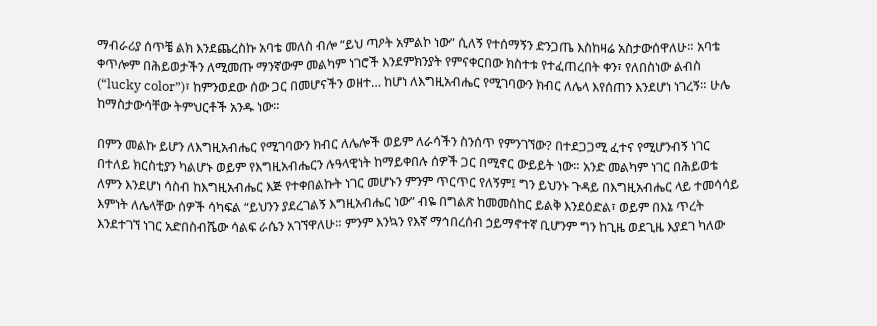ማብራሪያ ሰጥቼ ልክ እንደጨረስኩ አባቴ መለስ ብሎ “ይህ ጣዖት አምልኮ ነው” ሲለኝ የተሰማኝን ድንጋጤ እስከዛሬ አስታውሰዋለሁ። አባቴ ቀጥሎም በሕይወታችን ለሚመጡ ማንኛውም መልካም ነገሮች እንደምክንያት የምናቀርበው ክስተቱ የተፈጠረበት ቀን፣ የለበስነው ልብስ (“lucky color”)፣ ከምንወደው ሰው ጋር በመሆናችን ወዘተ… ከሆነ ለእግዚአብሔር የሚገባውን ክብር ለሌላ እየሰጠን እንደሆነ ነገረኝ። ሁሌ ከማስታውሳቸው ትምህርቶች አንዱ ነው።

በምን መልኩ ይሆን ለእግዚአብሔር የሚገባውን ክብር ለሌሎች ወይም ለራሳችን ስንሰጥ የምንገኘው? በተደጋጋሚ ፈተና የሚሆንብኝ ነገር በተለይ ክርስቲያን ካልሆኑ ወይም የእግዚአብሔርን ሉዓላዊነት ከማይቀበሉ ሰዎች ጋር በሚኖር ውይይት ነው። አንድ መልካም ነገር በሕይወቴ ለምን እንደሆነ ሳስብ ከእግዚአብሔር እጅ የተቀበልኩት ነገር መሆኑን ምንም ጥርጥር የለኝም፤ ግን ይህንኑ ጉዳይ በእግዚአብሔር ላይ ተመሳሳይ እምነት ለሌላቸው ሰዎች ሳካፍል “ይህንን ያደረገልኝ እግዚአብሔር ነው” ብዬ በግልጽ ከመመስከር ይልቅ እንደዕድል፣ ወይም በእኔ ጥረት እንደተገኘ ነገር አድበስብሼው ሳልፍ ራሴን አገኘዋለሁ። ምንም እንኳን የእኛ ማኅበረሰብ ኃይማኖተኛ ቢሆንም ግን ከጊዜ ወደጊዜ እያደገ ካለው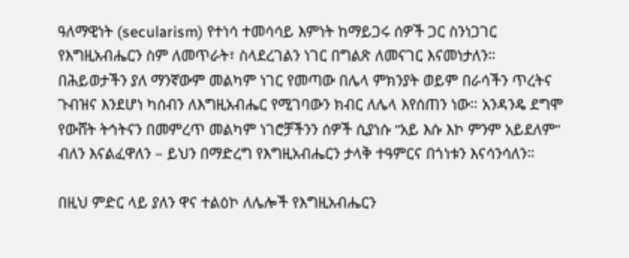ዓለማዊነት (secularism) የተነሳ ተመሳሳይ እምነት ከማይጋሩ ሰዎች ጋር ስንነጋገር የእግዚአብሔርን ስም ለመጥራት፣ ስላደረገልን ነገር በግልጽ ለመናገር እናመነታለን። በሕይወታችን ያለ ማንኛውም መልካም ነገር የመጣው በሌላ ምክንያት ወይም በራሳችን ጥረትና ጉብዝና እንደሆነ ካሰብን ለእግዚአብሔር የሚገባውን ክብር ለሌላ እየሰጠን ነው። አንዳንዴ ደግሞ የውሸት ትኅትናን በመምረጥ መልካም ነገሮቻችንን ሰዎች ሲያነሱ “አይ እሱ እኮ ምንም አይደለም” ብለን እናልፈዋለን – ይህን በማድረግ የእግዚአብሔርን ታላቅ ተዓምርና በጎነቱን እናሳንሳለን።

በዚህ ምድር ላይ ያለን ዋና ተልዕኮ ለሌሎች የእግዚአብሔርን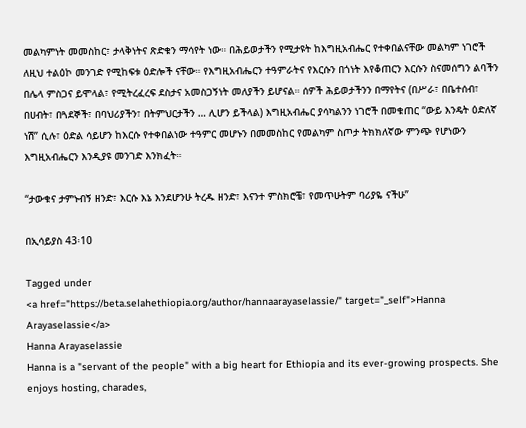መልካምነት መመስከር፣ ታላቅነትና ጽድቁን ማሳየት ነው። በሕይወታችን የሚታዩት ከእግዚአብሔር የተቀበልናቸው መልካም ነገሮች ለዚህ ተልዕኮ መንገድ የሚከፍቱ ዕድሎች ናቸው። የእግዚአብሔርን ተዓምራትና የእርሱን በጎነት እየቆጠርን እርሱን ስናመሰግን ልባችን በሌላ ምስጋና ይሞላል፣ የሚትረፈረፍ ደስታና አመስጋኝነት መለያችን ይሆናል። ሰዎች ሕይወታችንን በማየትና (በሥራ፣ በቤተሰብ፣ በሀብት፣ በጓደኞች፣ በባህሪያችን፣ በትምህርታችን … ሊሆን ይችላል) እግዚአብሔር ያሳካልንን ነገሮች በመቁጠር “ውይ እንዴት ዕድለኛ ነሽ” ሲሉ፣ ዕድል ሳይሆን ከእርሱ የተቀበልነው ተዓምር መሆኑን በመመስከር የመልካም ስጦታ ትክክለኛው ምንጭ የሆነውን እግዚአብሔርን እንዲያዩ መንገድ እንክፈት።

“ታውቁና ታምኑብኝ ዘንድ፣ እርሱ እኔ እንደሆንሁ ትረዱ ዘንድ፣ እናንተ ምስክሮቼ፣ የመጥሁትም ባሪያዬ ናችሁ”

በኢሳይያስ 43፡10

Tagged under
<a href="https://beta.selahethiopia.org/author/hannaarayaselassie/" target="_self">Hanna Arayaselassie</a>
Hanna Arayaselassie
Hanna is a "servant of the people" with a big heart for Ethiopia and its ever-growing prospects. She enjoys hosting, charades,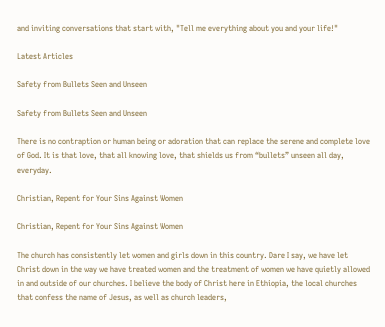and inviting conversations that start with, "Tell me everything about you and your life!"

Latest Articles

Safety from Bullets Seen and Unseen

Safety from Bullets Seen and Unseen

There is no contraption or human being or adoration that can replace the serene and complete love of God. It is that love, that all knowing love, that shields us from “bullets” unseen all day, everyday.

Christian, Repent for Your Sins Against Women

Christian, Repent for Your Sins Against Women

The church has consistently let women and girls down in this country. Dare I say, we have let Christ down in the way we have treated women and the treatment of women we have quietly allowed in and outside of our churches. I believe the body of Christ here in Ethiopia, the local churches that confess the name of Jesus, as well as church leaders,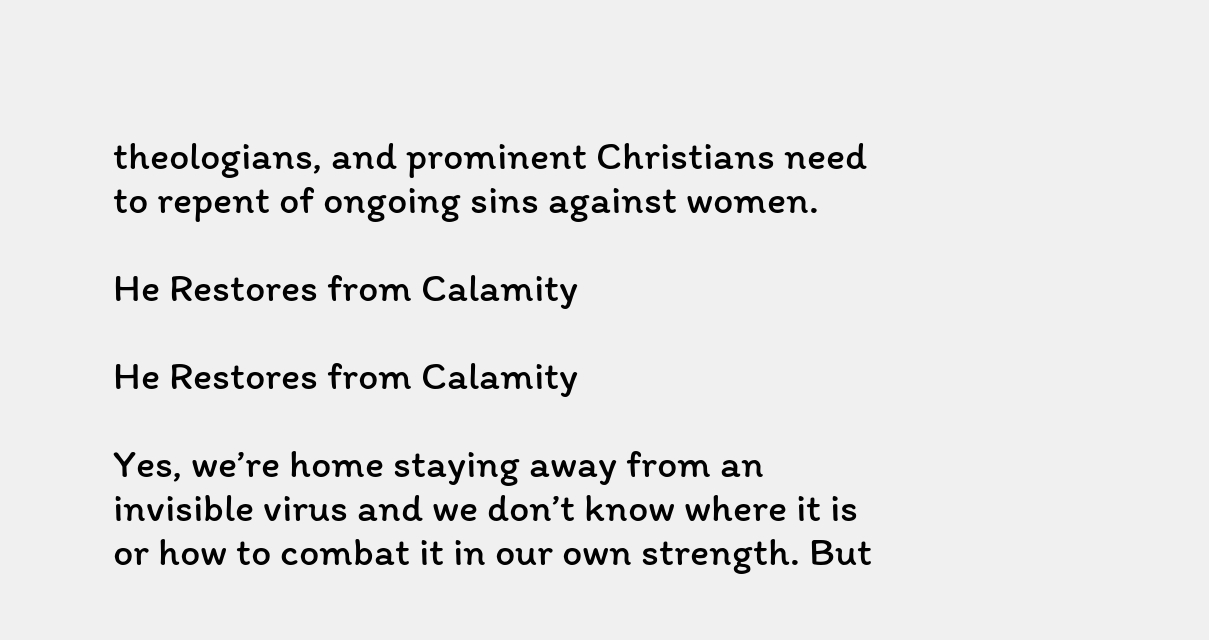theologians, and prominent Christians need to repent of ongoing sins against women.

He Restores from Calamity

He Restores from Calamity

Yes, we’re home staying away from an invisible virus and we don’t know where it is or how to combat it in our own strength. But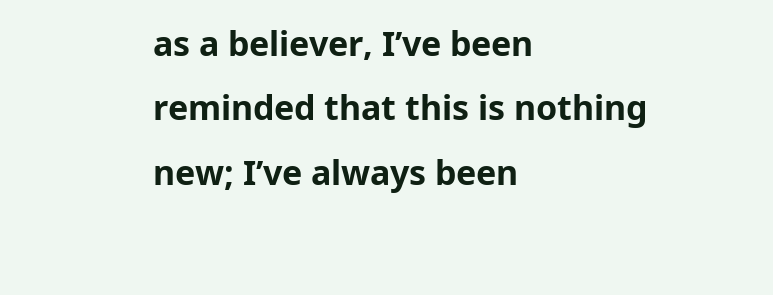as a believer, I’ve been reminded that this is nothing new; I’ve always been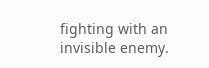fighting with an invisible enemy.